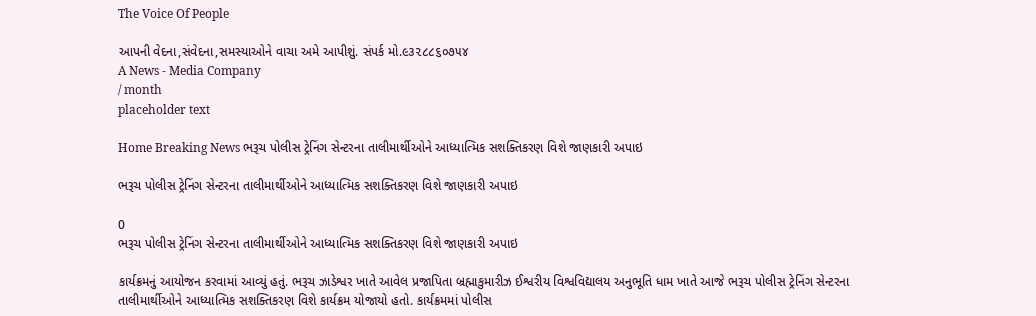The Voice Of People

આપની વેદના,સંવેદના,સમસ્યાઓને વાચા અમે આપીશું. સંપર્ક મો.૯૩૨૮૮૬૦૭૫૪
A News - Media Company
/ month
placeholder text

Home Breaking News ભરૂચ પોલીસ ટ્રેનિંગ સેન્ટરના તાલીમાર્થીઓને આધ્યાત્મિક સશક્તિકરણ વિશે જાણકારી અપાઇ

ભરૂચ પોલીસ ટ્રેનિંગ સેન્ટરના તાલીમાર્થીઓને આધ્યાત્મિક સશક્તિકરણ વિશે જાણકારી અપાઇ

0
ભરૂચ પોલીસ ટ્રેનિંગ સેન્ટરના તાલીમાર્થીઓને આધ્યાત્મિક સશક્તિકરણ વિશે જાણકારી અપાઇ

કાર્યક્રમનું આયોજન કરવામાં આવ્યું હતું. ભરૂચ ઝાડેશ્વર ખાતે આવેલ પ્રજાપિતા બ્રહ્માકુમારીઝ ઈશ્વરીય વિશ્વવિદ્યાલય અનુભૂતિ ધામ ખાતે આજે ભરૂચ પોલીસ ટ્રેનિંગ સેન્ટરના તાલીમાર્થીઓને આધ્યાત્મિક સશક્તિકરણ વિશે કાર્યક્રમ યોજાયો હતો. કાર્યક્રમમાં પોલીસ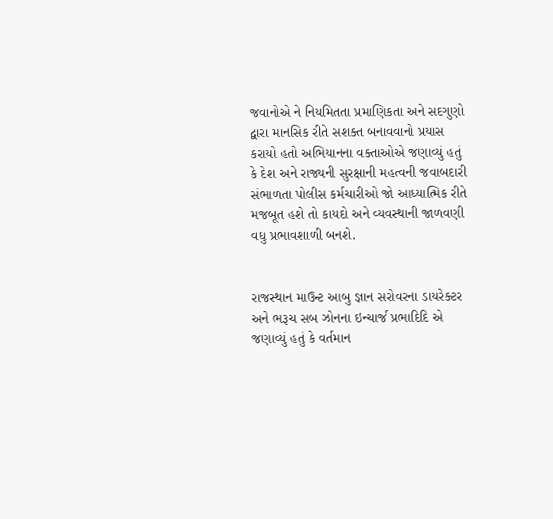જવાનોએ ને નિયમિતતા પ્રમાણિકતા અને સદગુણો દ્વારા માનસિક રીતે સશક્ત બનાવવાનો પ્રયાસ કરાયો હતો અભિયાનના વક્તાઓએ જણાવ્યું હતું કે દેશ અને રાજ્યની સુરક્ષાની મહત્વની જવાબદારી સંભાળતા પોલીસ કર્મચારીઓ જો આધ્યાત્મિક રીતે મજબૂત હશે તો કાયદો અને વ્યવસ્થાની જાળવણી વધુ પ્રભાવશાળી બનશે.


રાજસ્થાન માઉન્ટ આબુ જ્ઞાન સરોવરના ડાયરેક્ટર અને ભરૂચ સબ ઝોનના ઇન્ચાર્જ પ્રભાદિદિ એ જણાવ્યું હતું કે વર્તમાન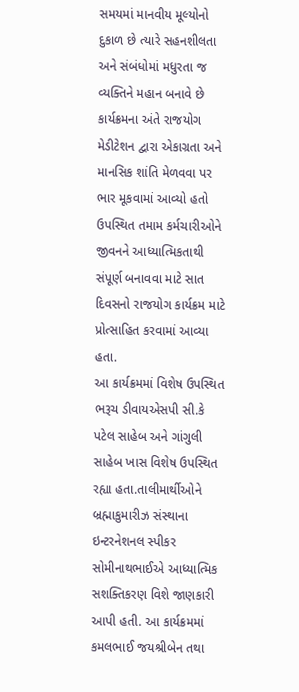સમયમાં માનવીય મૂલ્યોનો દુકાળ છે ત્યારે સહનશીલતા અને સંબંધોમાં મધુરતા જ વ્યક્તિને મહાન બનાવે છે કાર્યક્રમના અંતે રાજયોગ મેડીટેશન દ્વારા એકાગ્રતા અને માનસિક શાંતિ મેળવવા પર ભાર મૂકવામાં આવ્યો હતો ઉપસ્થિત તમામ કર્મચારીઓને જીવનને આધ્યાત્મિકતાથી સંપૂર્ણ બનાવવા માટે સાત દિવસનો રાજયોગ કાર્યક્રમ માટે પ્રોત્સાહિત કરવામાં આવ્યા હતા.
આ કાર્યક્રમમાં વિશેષ ઉપસ્થિત ભરૂચ ડીવાયએસપી સી.કે પટેલ સાહેબ અને ગાંગુલી સાહેબ ખાસ વિશેષ ઉપસ્થિત રહ્યા હતા.તાલીમાર્થીઓને બ્રહ્માકુમારીઝ સંસ્થાના ઇન્ટરનેશનલ સ્પીકર સોમીનાથભાઈએ આધ્યાત્મિક સશક્તિકરણ વિશે જાણકારી આપી હતી. આ કાર્યક્રમમાં કમલભાઈ જયશ્રીબેન તથા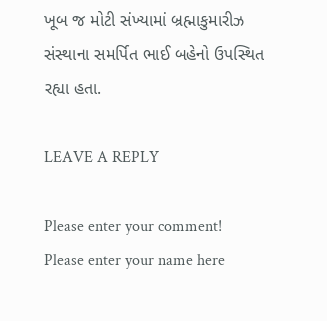ખૂબ જ મોટી સંખ્યામાં બ્રહ્માકુમારીઝ સંસ્થાના સમર્પિત ભાઈ બહેનો ઉપસ્થિત રહ્યા હતા.

LEAVE A REPLY

Please enter your comment!
Please enter your name here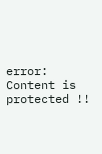error: Content is protected !!